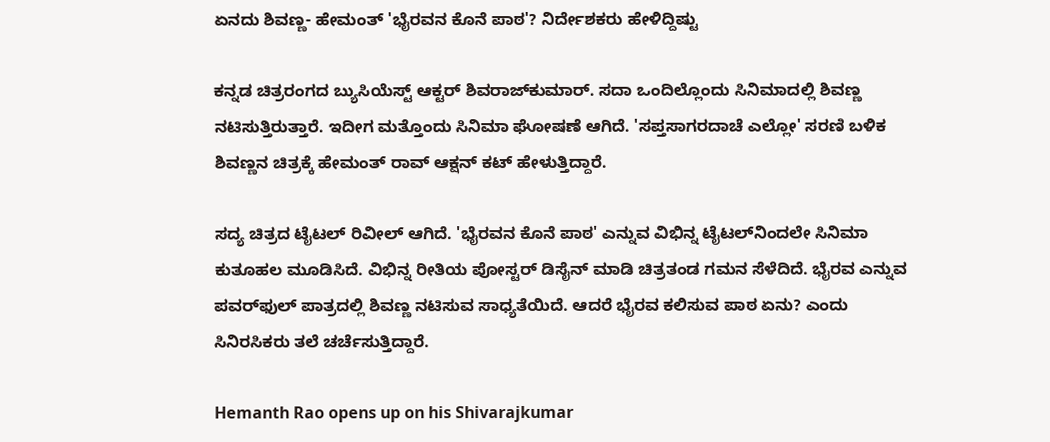ಏನದು ಶಿವಣ್ಣ- ಹೇಮಂತ್ 'ಭೈರವನ ಕೊನೆ ಪಾಠ'? ನಿರ್ದೇಶಕರು ಹೇಳಿದ್ದಿಷ್ಟು

ಕನ್ನಡ ಚಿತ್ರರಂಗದ ಬ್ಯುಸಿಯೆಸ್ಟ್ ಆಕ್ಟರ್ ಶಿವರಾಜ್‌ಕುಮಾರ್. ಸದಾ ಒಂದಿಲ್ಲೊಂದು ಸಿನಿಮಾದಲ್ಲಿ ಶಿವಣ್ಣ ನಟಿಸುತ್ತಿರುತ್ತಾರೆ. ಇದೀಗ ಮತ್ತೊಂದು ಸಿನಿಮಾ ಘೋಷಣೆ ಆಗಿದೆ. 'ಸಪ್ತಸಾಗರದಾಚೆ ಎಲ್ಲೋ' ಸರಣಿ ಬಳಿಕ ಶಿವಣ್ಣನ ಚಿತ್ರಕ್ಕೆ ಹೇಮಂತ್ ರಾವ್ ಆಕ್ಷನ್ ಕಟ್ ಹೇಳುತ್ತಿದ್ದಾರೆ.

ಸದ್ಯ ಚಿತ್ರದ ಟೈಟಲ್ ರಿವೀಲ್ ಆಗಿದೆ. 'ಭೈರವನ ಕೊನೆ ಪಾಠ' ಎನ್ನುವ ವಿಭಿನ್ನ ಟೈಟಲ್‌ನಿಂದಲೇ ಸಿನಿಮಾ ಕುತೂಹಲ ಮೂಡಿಸಿದೆ. ವಿಭಿನ್ನ ರೀತಿಯ ಪೋಸ್ಟರ್ ಡಿಸೈನ್ ಮಾಡಿ ಚಿತ್ರತಂಡ ಗಮನ ಸೆಳೆದಿದೆ. ಭೈರವ ಎನ್ನುವ ಪವರ್‌ಫುಲ್ ಪಾತ್ರದಲ್ಲಿ ಶಿವಣ್ಣ ನಟಿಸುವ ಸಾಧ್ಯತೆಯಿದೆ. ಆದರೆ ಭೈರವ ಕಲಿಸುವ ಪಾಠ ಏನು? ಎಂದು ಸಿನಿರಸಿಕರು ತಲೆ ಚರ್ಚೆಸುತ್ತಿದ್ದಾರೆ.

Hemanth Rao opens up on his Shivarajkumar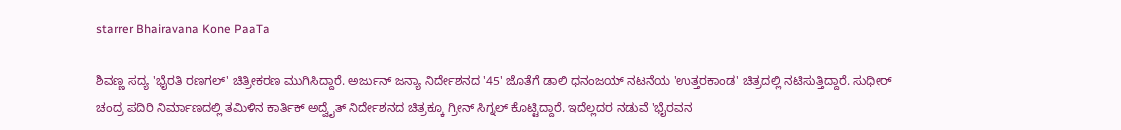starrer Bhairavana Kone PaaTa

ಶಿವಣ್ಣ ಸದ್ಯ 'ಭೈರತಿ ರಣಗಲ್' ಚಿತ್ರೀಕರಣ ಮುಗಿಸಿದ್ದಾರೆ. ಅರ್ಜುನ್ ಜನ್ಯಾ ನಿರ್ದೇಶನದ '45' ಜೊತೆಗೆ ಡಾಲಿ ಧನಂಜಯ್ ನಟನೆಯ 'ಉತ್ತರಕಾಂಡ' ಚಿತ್ರದಲ್ಲಿ ನಟಿಸುತ್ತಿದ್ದಾರೆ. ಸುಧೀರ್ ಚಂದ್ರ ಪದಿರಿ ನಿರ್ಮಾಣದಲ್ಲಿ ತಮಿಳಿನ ಕಾರ್ತಿಕ್ ಅದ್ವೈತ್ ನಿರ್ದೇಶನದ ಚಿತ್ರಕ್ಕೂ ಗ್ರೀನ್ ಸಿಗ್ನಲ್ ಕೊಟ್ಟಿದ್ದಾರೆ. ಇದೆಲ್ಲದರ ನಡುವೆ 'ಭೈರವನ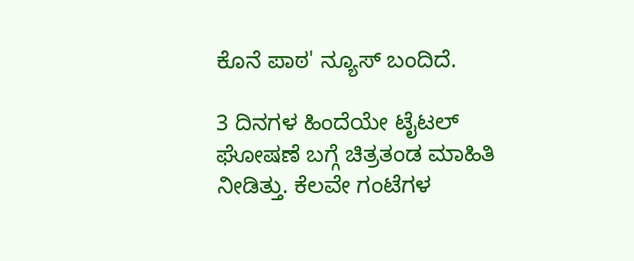ಕೊನೆ ಪಾಠ' ನ್ಯೂಸ್ ಬಂದಿದೆ.

3 ದಿನಗಳ ಹಿಂದೆಯೇ ಟೈಟಲ್ ಘೋಷಣೆ ಬಗ್ಗೆ ಚಿತ್ರತಂಡ ಮಾಹಿತಿ ನೀಡಿತ್ತು. ಕೆಲವೇ ಗಂಟೆಗಳ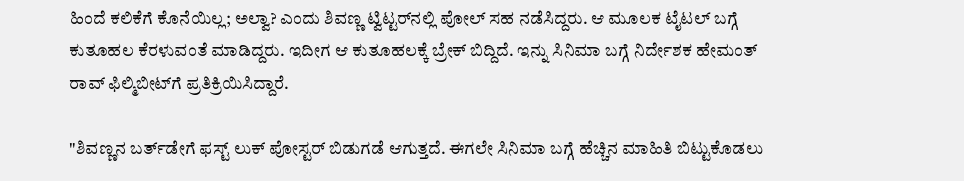ಹಿಂದೆ ಕಲಿಕೆಗೆ ಕೊನೆಯಿಲ್ಲ; ಅಲ್ವಾ? ಎಂದು ಶಿವಣ್ಣ ಟ್ವಿಟ್ಟರ್‌ನಲ್ಲಿ ಪೋಲ್ ಸಹ ನಡೆಸಿದ್ದರು. ಆ ಮೂಲಕ ಟೈಟಲ್ ಬಗ್ಗೆ ಕುತೂಹಲ ಕೆರಳುವಂತೆ ಮಾಡಿದ್ದರು. ಇದೀಗ ಆ ಕುತೂಹಲಕ್ಕೆ ಬ್ರೇಕ್ ಬಿದ್ದಿದೆ. ಇನ್ನು ಸಿನಿಮಾ ಬಗ್ಗೆ ನಿರ್ದೇಶಕ ಹೇಮಂತ್ ರಾವ್ ಫಿಲ್ಮಿಬೀಟ್‌ಗೆ ಪ್ರತಿಕ್ರಿಯಿಸಿದ್ದಾರೆ.

"ಶಿವಣ್ಣನ ಬರ್ತ್‌ಡೇಗೆ ಫಸ್ಟ್ ಲುಕ್ ಪೋಸ್ಟರ್ ಬಿಡುಗಡೆ ಆಗುತ್ತದೆ. ಈಗಲೇ ಸಿನಿಮಾ ಬಗ್ಗೆ ಹೆಚ್ಚಿನ ಮಾಹಿತಿ ಬಿಟ್ಟುಕೊಡಲು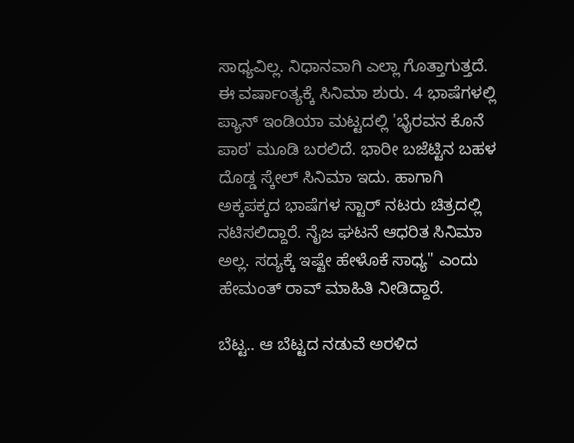ಸಾಧ್ಯವಿಲ್ಲ. ನಿಧಾನವಾಗಿ ಎಲ್ಲಾ ಗೊತ್ತಾಗುತ್ತದೆ. ಈ ವರ್ಷಾಂತ್ಯಕ್ಕೆ ಸಿನಿಮಾ ಶುರು. 4 ಭಾಷೆಗಳಲ್ಲಿ ಪ್ಯಾನ್ ಇಂಡಿಯಾ ಮಟ್ಟದಲ್ಲಿ 'ಭೈರವನ ಕೊನೆ ಪಾಠ' ಮೂಡಿ ಬರಲಿದೆ. ಭಾರೀ ಬಜೆಟ್ಟಿನ ಬಹಳ ದೊಡ್ಡ ಸ್ಕೇಲ್ ಸಿನಿಮಾ ಇದು. ಹಾಗಾಗಿ ಅಕ್ಕಪಕ್ಕದ ಭಾಷೆಗಳ ಸ್ಟಾರ್ ನಟರು ಚಿತ್ರದಲ್ಲಿ ನಟಿಸಲಿದ್ದಾರೆ. ನೈಜ ಘಟನೆ ಆಧರಿತ ಸಿನಿಮಾ ಅಲ್ಲ. ಸದ್ಯಕ್ಕೆ ಇಷ್ಟೇ ಹೇಳೊಕೆ ಸಾಧ್ಯ" ಎಂದು ಹೇಮಂತ್ ರಾವ್ ಮಾಹಿತಿ ನೀಡಿದ್ದಾರೆ.

ಬೆಟ್ಟ.. ಆ ಬೆಟ್ಟದ ನಡುವೆ ಅರಳಿದ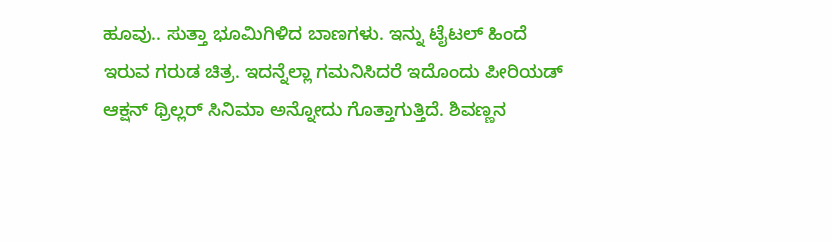ಹೂವು.. ಸುತ್ತಾ ಭೂಮಿಗಿಳಿದ ಬಾಣಗಳು. ಇನ್ನು ಟೈಟಲ್‌ ಹಿಂದೆ ಇರುವ ಗರುಡ ಚಿತ್ರ. ಇದನ್ನೆಲ್ಲಾ ಗಮನಿಸಿದರೆ ಇದೊಂದು ಪೀರಿಯಡ್ ಆಕ್ಷನ್ ಥ್ರಿಲ್ಲರ್ ಸಿನಿಮಾ ಅನ್ನೋದು ಗೊತ್ತಾಗುತ್ತಿದೆ. ಶಿವಣ್ಣನ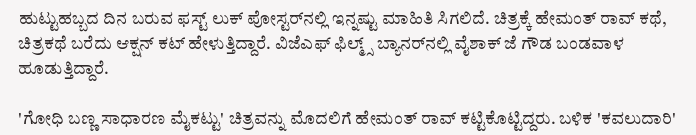ಹುಟ್ಟುಹಬ್ಬದ ದಿನ ಬರುವ ಫಸ್ಟ್ ಲುಕ್ ಪೋಸ್ಟರ್‌ನಲ್ಲಿ ಇನ್ನಷ್ಟು ಮಾಹಿತಿ ಸಿಗಲಿದೆ. ಚಿತ್ರಕ್ಕೆ ಹೇಮಂತ್ ರಾವ್ ಕಥೆ, ಚಿತ್ರಕಥೆ ಬರೆದು ಆಕ್ಷನ್ ಕಟ್ ಹೇಳುತ್ತಿದ್ದಾರೆ. ವಿಜೆಎಫ್ ಫಿಲ್ಮ್ಸ್ ಬ್ಯಾನರ್‌ನಲ್ಲಿ ವೈಶಾಕ್ ಜೆ ಗೌಡ ಬಂಡವಾಳ ಹೂಡುತ್ತಿದ್ದಾರೆ.

'ಗೋಧಿ ಬಣ್ಣ ಸಾಧಾರಣ ಮೈಕಟ್ಟು' ಚಿತ್ರವನ್ನು ಮೊದಲಿಗೆ ಹೇಮಂತ್ ರಾವ್ ಕಟ್ಟಿಕೊಟ್ಟಿದ್ದರು. ಬಳಿಕ 'ಕವಲುದಾರಿ'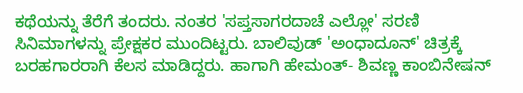ಕಥೆಯನ್ನು ತೆರೆಗೆ ತಂದರು. ನಂತರ 'ಸಪ್ತಸಾಗರದಾಚೆ ಎಲ್ಲೋ' ಸರಣಿ ಸಿನಿಮಾಗಳನ್ನು ಪ್ರೇಕ್ಷಕರ ಮುಂದಿಟ್ಟರು. ಬಾಲಿವುಡ್ 'ಅಂಧಾದೂನ್' ಚಿತ್ರಕ್ಕೆ ಬರಹಗಾರರಾಗಿ ಕೆಲಸ ಮಾಡಿದ್ದರು. ಹಾಗಾಗಿ ಹೇಮಂತ್- ಶಿವಣ್ಣ ಕಾಂಬಿನೇಷನ್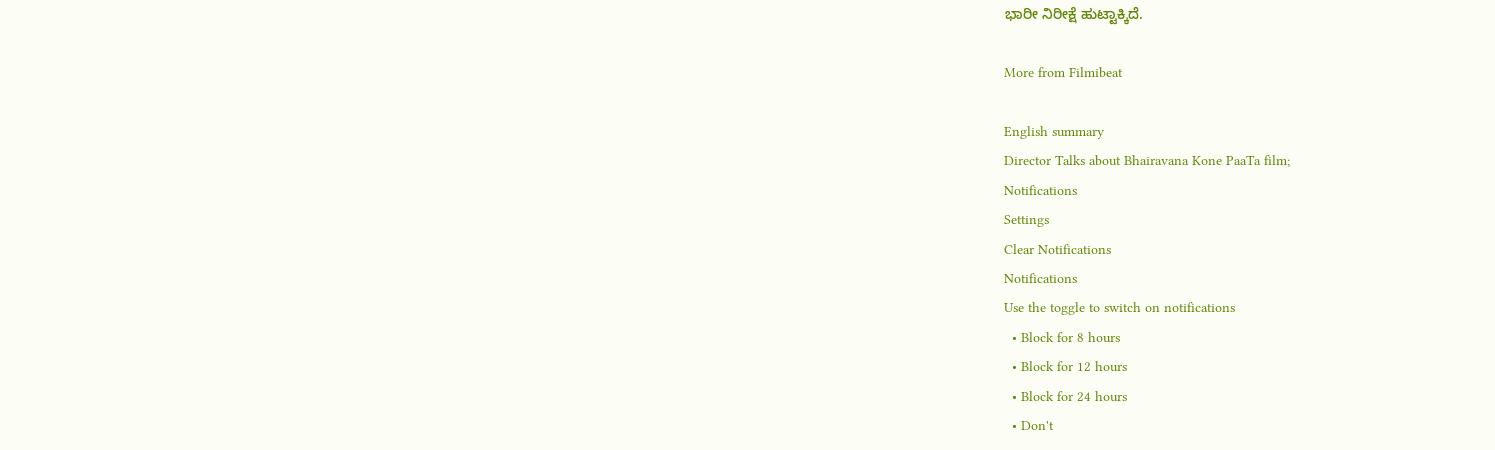ಭಾರೀ ನಿರೀಕ್ಷೆ ಹುಟ್ಟಾಕ್ಕಿದೆ.

More from Filmibeat

English summary
Director Talks about Bhairavana Kone PaaTa film;
Notifications
Settings
Clear Notifications
Notifications
Use the toggle to switch on notifications
  • Block for 8 hours
  • Block for 12 hours
  • Block for 24 hours
  • Don't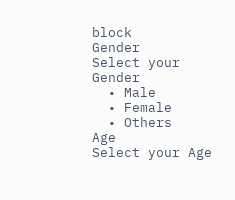block
Gender
Select your Gender
  • Male
  • Female
  • Others
Age
Select your Age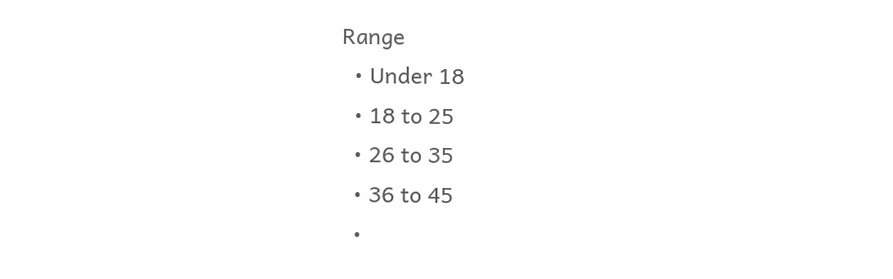Range
  • Under 18
  • 18 to 25
  • 26 to 35
  • 36 to 45
  •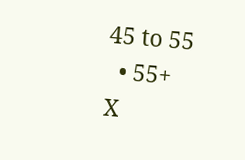45 to 55
  • 55+
X